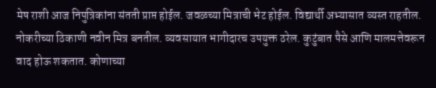मेष राशी आज निपुत्रिकांना संतती प्राप्त होईल. जवळच्या मित्राची भेट होईल. विद्यार्थी अभ्यासात व्यस्त राहतील. नोकरीच्या ठिकाणी नवीन मित्र बनतील. व्यवसायात भागीदारच उपयुक्त ठरेल. कुटुंबात पैसे आणि मालमत्तेवरून वाद होऊ शकतात. कोणाच्या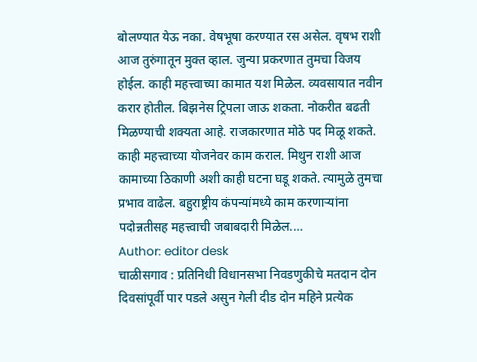बोलण्यात येऊ नका. वेषभूषा करण्यात रस असेल. वृषभ राशी आज तुरुंगातून मुक्त व्हाल. जुन्या प्रकरणात तुमचा विजय होईल. काही महत्त्वाच्या कामात यश मिळेल. व्यवसायात नवीन करार होतील. बिझनेस ट्रिपला जाऊ शकता. नोकरीत बढती मिळण्याची शक्यता आहे. राजकारणात मोठे पद मिळू शकते. काही महत्त्वाच्या योजनेवर काम कराल. मिथुन राशी आज कामाच्या ठिकाणी अशी काही घटना घडू शकते. त्यामुळे तुमचा प्रभाव वाढेल. बहुराष्ट्रीय कंपन्यांमध्ये काम करणाऱ्यांना पदोन्नतीसह महत्त्वाची जबाबदारी मिळेल.…
Author: editor desk
चाळीसगाव : प्रतिनिधी विधानसभा निवडणुकीचे मतदान दोन दिवसांपूर्वी पार पडले असुन गेली दीड दोन महिने प्रत्येक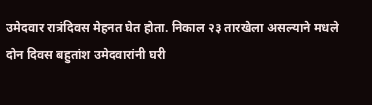उमेदवार रात्रंदिवस मेहनत घेत होता. निकाल २३ तारखेला असल्याने मधले दोन दिवस बहुतांश उमेदवारांनी घरी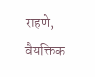राहणे, वैयक्तिक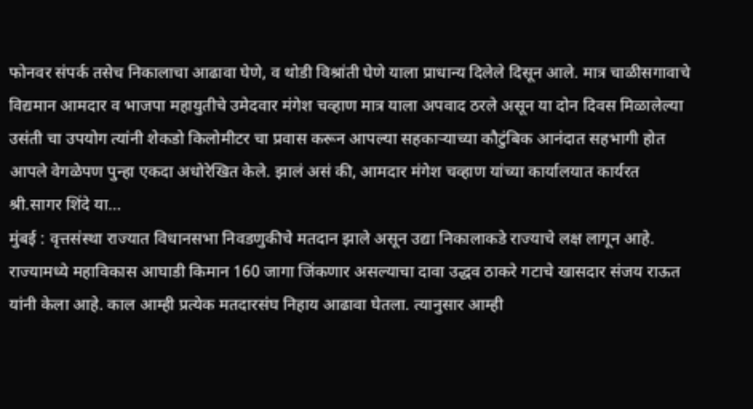फोनवर संपर्क तसेच निकालाचा आढावा घेणे, व थोडी विश्रांती घेणे याला प्राधान्य दिलेले दिसून आले. मात्र चाळीसगावाचे विद्यमान आमदार व भाजपा महायुतीचे उमेदवार मंगेश चव्हाण मात्र याला अपवाद ठरले असून या दोन दिवस मिळालेल्या उसंती चा उपयोग त्यांनी शेकडो किलोमीटर चा प्रवास करून आपल्या सहकाऱ्याच्या कौटुंबिक आनंदात सहभागी होत आपले वेगळेपण पुन्हा एकदा अधोरेखित केले. झालं असं की, आमदार मंगेश चव्हाण यांच्या कार्यालयात कार्यरत श्री.सागर शिंदे या…
मुंबई : वृत्तसंस्था राज्यात विधानसभा निवडणुकीचे मतदान झाले असून उद्या निकालाकडे राज्याचे लक्ष लागून आहे. राज्यामध्ये महाविकास आघाडी किमान 160 जागा जिंकणार असल्याचा दावा उद्धव ठाकरे गटाचे खासदार संजय राऊत यांनी केला आहे. काल आम्ही प्रत्येक मतदारसंघ निहाय आढावा घेतला. त्यानुसार आम्ही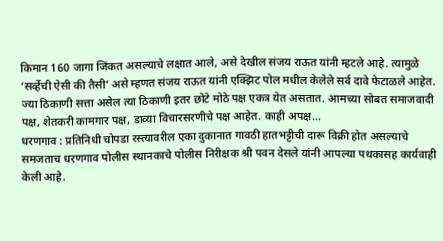किमान 160 जागा जिंकत असल्याचे लक्षात आले, असे देखील संजय राऊत यांनी म्हटले आहे. त्यामुळे ‘सर्व्हेची ऐसी की तैसी’ असे म्हणत संजय राऊत यांनी एक्झिट पोल मधील केलेले सर्व दावे फेटाळले आहेत. ज्या ठिकाणी सत्ता असेल त्या ठिकाणी इतर छोटे मोठे पक्ष एकत्र येत असतात. आमच्या सोबत समाजवादी पक्ष, शेतकरी कामगार पक्ष, डाव्या विचारसरणीचे पक्ष आहेत. काही अपक्ष…
धरणगाव : प्रतिनिधी चोपडा रस्त्यावरील एका दुकानात गावठी हातभट्टीची दारू विक्री होत असल्याचे समजताच धरणगाव पोलीस स्थानकाचे पोलीस निरीक्षक श्री पवन देसले यांनी आपल्या पथकासह कार्यवाही केली आहे.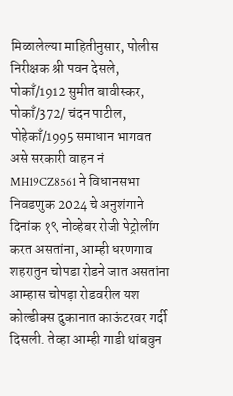मिळालेल्या माहितीनुसार, पोलीस निरीक्षक श्री पवन देसले, पोकाँ/1912 सुमीत बावीस्कर, पोकाँ/372/ चंदन पाटील, पोहेकाँ/1995 समाधान भागवत असे सरकारी वाहन नं MH19CZ8561 ने विधानसभा निवडणुक 2024 चे अनुशंगाने दिनांक १९ नोव्हेबर रोजी पेट्रोलींग करत असतांना, आम्ही धरणगाव शहरातुन चोपडा रोडने जात असतांना आम्हास चोपड़ा रोडवरील यश कोल्डीक्स दुकानात काऊंटरवर गर्दी दिसली. तेव्हा आम्ही गाडी थांबवुन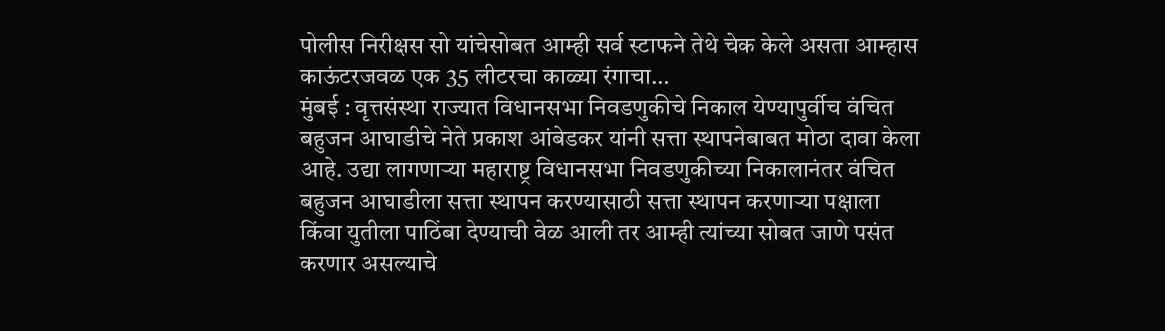पोलीस निरीक्षस सो यांचेसोबत आम्ही सर्व स्टाफने तेथे चेक केले असता आम्हास काऊंटरजवळ एक 35 लीटरचा काळ्या रंगाचा…
मुंबई : वृत्तसंस्था राज्यात विधानसभा निवडणुकीचे निकाल येण्यापुर्वीच वंचित बहुजन आघाडीचे नेते प्रकाश आंबेडकर यांनी सत्ता स्थापनेबाबत मोठा दावा केला आहे. उद्या लागणाऱ्या महाराष्ट्र विधानसभा निवडणुकीच्या निकालानंतर वंचित बहुजन आघाडीला सत्ता स्थापन करण्यासाठी सत्ता स्थापन करणाऱ्या पक्षाला किंवा युतीला पाठिंबा देण्याची वेळ आली तर आम्ही त्यांच्या सोबत जाणे पसंत करणार असल्याचे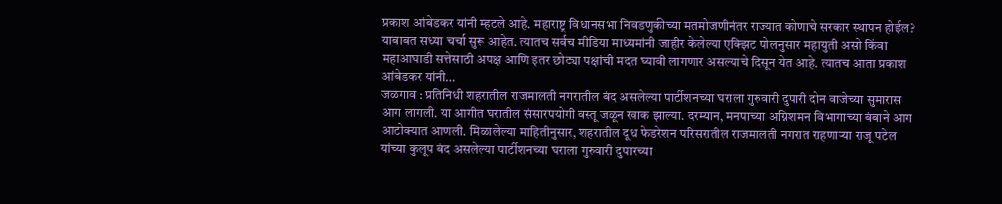प्रकाश आंबेडकर यांनी म्हटले आहे. महाराष्ट्र विधानसभा निवडणुकीच्या मतमोजणीनंतर राज्यात कोणाचे सरकार स्थापन होईल? याबाबत सध्या चर्चा सुरू आहेत. त्यातच सर्वच मीडिया माध्यमांनी जाहीर केलेल्या एक्झिट पोलनुसार महायुती असो किंवा महाआघाडी सत्तेसाठी अपक्ष आणि इतर छोट्या पक्षांची मदत घ्यावी लागणार असल्याचे दिसून येत आहे. त्यातच आता प्रकाश आंबेडकर यांनी…
जळगाव : प्रतिनिधी शहरातील राजमालती नगरातील बंद असलेल्या पार्टीशनच्या घराला गुरुवारी दुपारी दोन वाजेच्या सुमारास आग लागली. या आगीत घरातील संसारपयोगी वस्तू जळून खाक झाल्या. दरम्यान, मनपाच्या अग्निशमन विभागाच्या बंबाने आग आटोक्यात आणली. मिळालेल्या माहितीनुसार, शहरातील दूध फेडरेशन परिसरातील राजमालती नगरात राहणाऱ्या राजू पटेल यांच्या कुलूप बंद असलेल्या पार्टीशनच्या घराला गुरुवारी दुपारच्या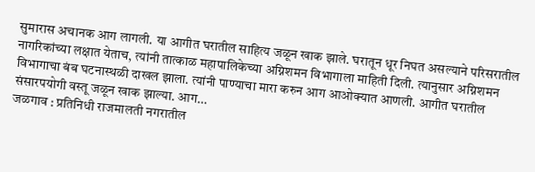सुमारास अचानक आग लागली. या आगीत घरातील साहित्य जळून खाक झाले. घरातून धूर निघत असल्याने परिसरातील नागरिकांच्या लक्षात येताच, त्यांनी तात्काळ महापालिकेच्या अग्निशमन विभागाला माहिती दिली. त्यानुसार अग्निशमन विभागाचा बंब घटनास्थळी दाखल झाला. त्यांनी पाण्याचा मारा करुन आग आओक्यात आणली. आगीत घरातील संसारपयोगी वस्तू जळून खाक झाल्या. आग…
जळगाव : प्रतिनिधी राजमालती नगरातील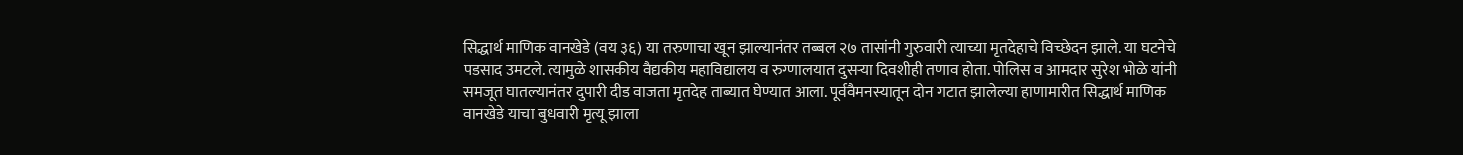सिद्धार्थ माणिक वानखेडे (वय ३६) या तरुणाचा खून झाल्यानंतर तब्बल २७ तासांनी गुरुवारी त्याच्या मृतदेहाचे विच्छेदन झाले. या घटनेचे पडसाद उमटले. त्यामुळे शासकीय वैद्यकीय महाविद्यालय व रुग्णालयात दुसऱ्या दिवशीही तणाव होता. पोलिस व आमदार सुरेश भोळे यांनी समजूत घातल्यानंतर दुपारी दीड वाजता मृतदेह ताब्यात घेण्यात आला. पूर्ववैमनस्यातून दोन गटात झालेल्या हाणामारीत सिद्धार्थ माणिक वानखेडे याचा बुधवारी मृत्यू झाला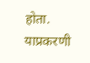होता. याप्रकरणी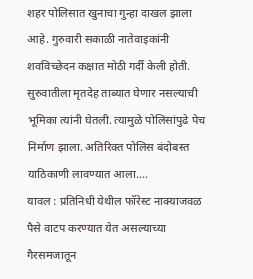शहर पोलिसात खुनाचा गुन्हा दाखल झाला आहे. गुरुवारी सकाळी नातेवाइकांनी शवविच्छेदन कक्षात मोठी गर्दी केली होती. सुरुवातीला मृतदेह ताब्यात घेणार नसल्याची भूमिका त्यांनी घेतली. त्यामुळे पोलिसांपुढे पेच निर्माण झाला. अतिरिक्त पोलिस बंदोबस्त याठिकाणी लावण्यात आला.…
यावल : प्रतिनिधी येथील फॉरेस्ट नाक्याजवळ पैसे वाटप करण्यात येत असल्याच्या गैरसमजातून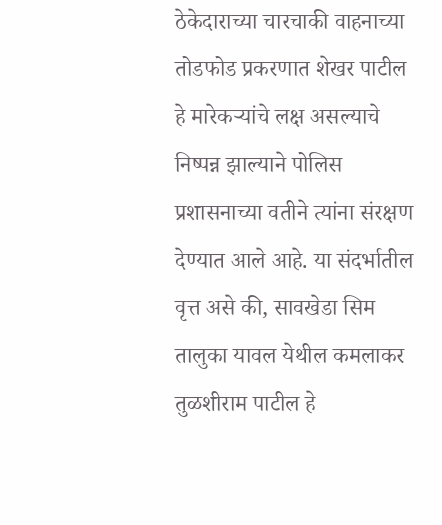ठेकेदाराच्या चारचाकी वाहनाच्या तोडफोड प्रकरणात शेखर पाटील हे मारेकऱ्यांचे लक्ष असल्याचे निष्पन्न झाल्याने पोलिस प्रशासनाच्या वतीने त्यांना संरक्षण देण्यात आले आहे. या संदर्भातील वृत्त असे की, सावखेडा सिम तालुका यावल येथील कमलाकर तुळशीराम पाटील हे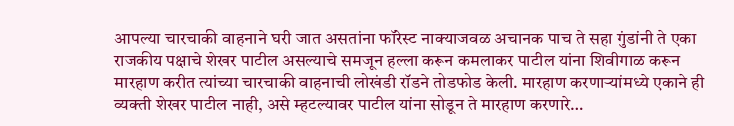आपल्या चारचाकी वाहनाने घरी जात असतांना फॉरेस्ट नाक्याजवळ अचानक पाच ते सहा गुंडांनी ते एका राजकीय पक्षाचे शेखर पाटील असल्याचे समजून हल्ला करून कमलाकर पाटील यांना शिवीगाळ करून मारहाण करीत त्यांच्या चारचाकी वाहनाची लोखंडी रॉडने तोडफोड केली. मारहाण करणाऱ्यांमध्ये एकाने ही व्यक्ती शेखर पाटील नाही, असे म्हटल्यावर पाटील यांना सोडून ते मारहाण करणारे…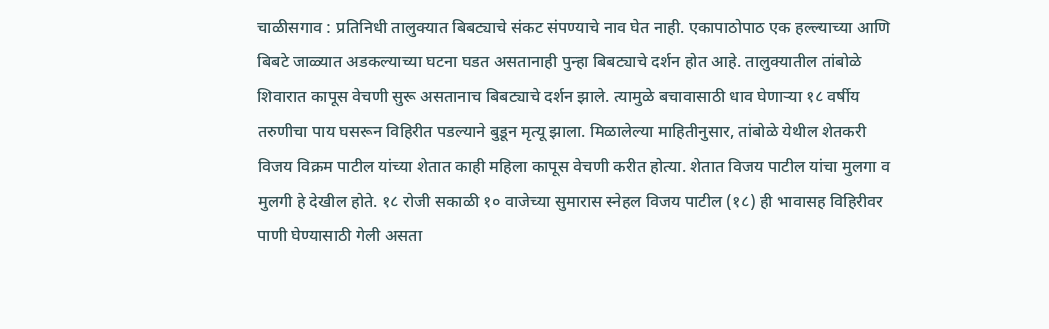चाळीसगाव : प्रतिनिधी तालुक्यात बिबट्याचे संकट संपण्याचे नाव घेत नाही. एकापाठोपाठ एक हल्ल्याच्या आणि बिबटे जाळ्यात अडकल्याच्या घटना घडत असतानाही पुन्हा बिबट्याचे दर्शन होत आहे. तालुक्यातील तांबोळे शिवारात कापूस वेचणी सुरू असतानाच बिबट्याचे दर्शन झाले. त्यामुळे बचावासाठी धाव घेणाऱ्या १८ वर्षीय तरुणीचा पाय घसरून विहिरीत पडल्याने बुडून मृत्यू झाला. मिळालेल्या माहितीनुसार, तांबोळे येथील शेतकरी विजय विक्रम पाटील यांच्या शेतात काही महिला कापूस वेचणी करीत होत्या. शेतात विजय पाटील यांचा मुलगा व मुलगी हे देखील होते. १८ रोजी सकाळी १० वाजेच्या सुमारास स्नेहल विजय पाटील (१८) ही भावासह विहिरीवर पाणी घेण्यासाठी गेली असता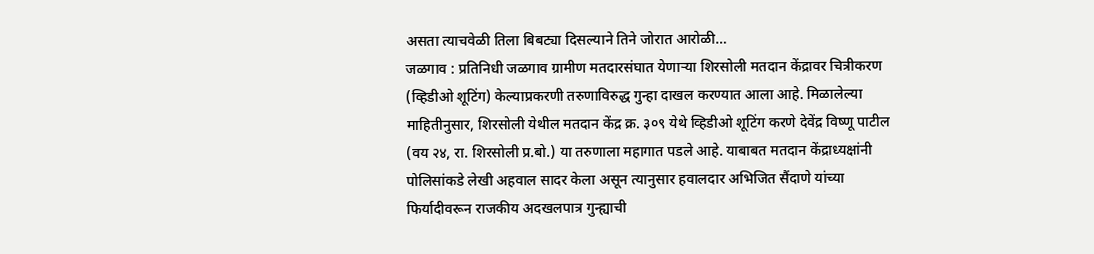असता त्याचवेळी तिला बिबट्या दिसल्याने तिने जोरात आरोळी…
जळगाव : प्रतिनिधी जळगाव ग्रामीण मतदारसंघात येणाऱ्या शिरसोली मतदान केंद्रावर चित्रीकरण (व्हिडीओ शूटिंग) केल्याप्रकरणी तरुणाविरुद्ध गुन्हा दाखल करण्यात आला आहे. मिळालेल्या माहितीनुसार, शिरसोली येथील मतदान केंद्र क्र. ३०९ येथे व्हिडीओ शूटिंग करणे देवेंद्र विष्णू पाटील (वय २४, रा. शिरसोली प्र.बो.) या तरुणाला महागात पडले आहे. याबाबत मतदान केंद्राध्यक्षांनी पोलिसांकडे लेखी अहवाल सादर केला असून त्यानुसार हवालदार अभिजित सैंदाणे यांच्या फिर्यादीवरून राजकीय अदखलपात्र गुन्ह्याची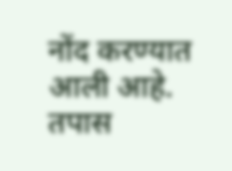नोंद करण्यात आली आहे. तपास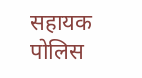सहायक पोलिस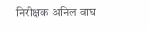निरीक्षक अनिल वाघ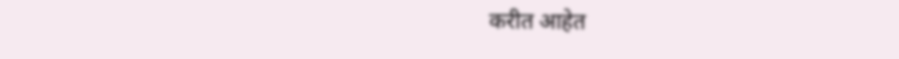करीत आहेत